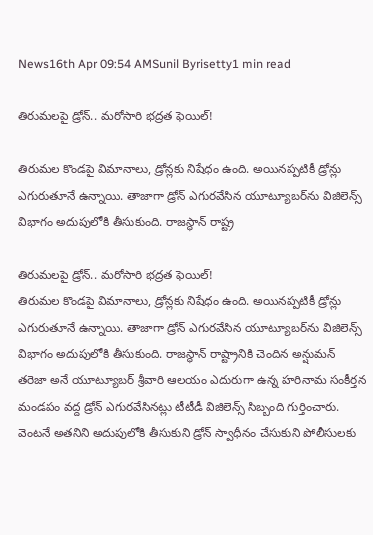News16th Apr 09:54 AMSunil Byrisetty1 min read

తిరుమలపై డ్రోన్.. మరోసారి భద్రత ఫెయిల్!

తిరుమల కొండపై విమానాలు, డ్రోన్లకు నిషేధం ఉంది. అయినప్పటికీ డ్రోన్లు ఎగురుతూనే ఉన్నాయి. తాజాగా డ్రోన్ ఎగురవేసిన యూట్యూబర్‌ను విజిలెన్స్ విభాగం అదుపులోకి తీసుకుంది. రాజస్థాన్ రాష్ట్ర

తిరుమలపై డ్రోన్.. మరోసారి భద్రత ఫెయిల్!
తిరుమల కొండపై విమానాలు, డ్రోన్లకు నిషేధం ఉంది. అయినప్పటికీ డ్రోన్లు ఎగురుతూనే ఉన్నాయి. తాజాగా డ్రోన్ ఎగురవేసిన యూట్యూబర్‌ను విజిలెన్స్ విభాగం అదుపులోకి తీసుకుంది. రాజస్థాన్ రాష్ట్రానికి చెందిన అన్షుమన్ తరెజా అనే యూట్యూబర్ శ్రీవారి ఆలయం ఎదురుగా ఉన్న హరినామ సంకీర్తన మండపం వద్ద డ్రోన్ ఎగురవేసినట్లు టీటీడీ విజిలెన్స్ సిబ్బంది గుర్తించారు. వెంటనే అతనిని అదుపులోకి తీసుకుని డ్రోన్ స్వాధీనం చేసుకుని పోలీసులకు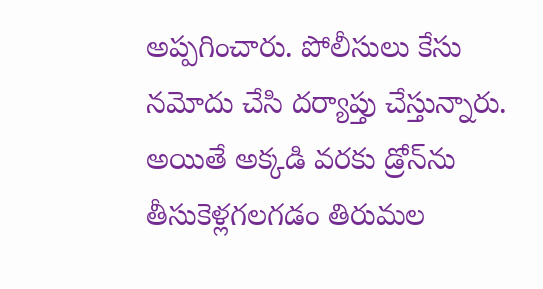అప్పగించారు. పోలీసులు కేసు నమోదు చేసి దర్యాప్తు చేస్తున్నారు. అయితే అక్కడి వరకు డ్రోన్‌ను తీసుకెళ్లగలగడం తిరుమల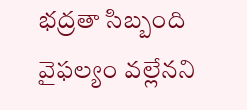భద్రతా సిబ్బంది వైఫల్యం వల్లేనని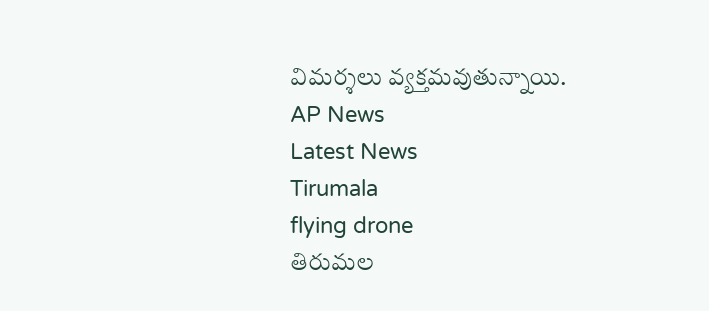విమర్శలు వ్యక్తమవుతున్నాయి.
AP News
Latest News
Tirumala
flying drone
తిరుమల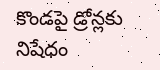కొండపై డ్రోన్లకు నిషేధం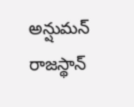అన్షుమన్
రాజస్థాన్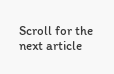Scroll for the next article